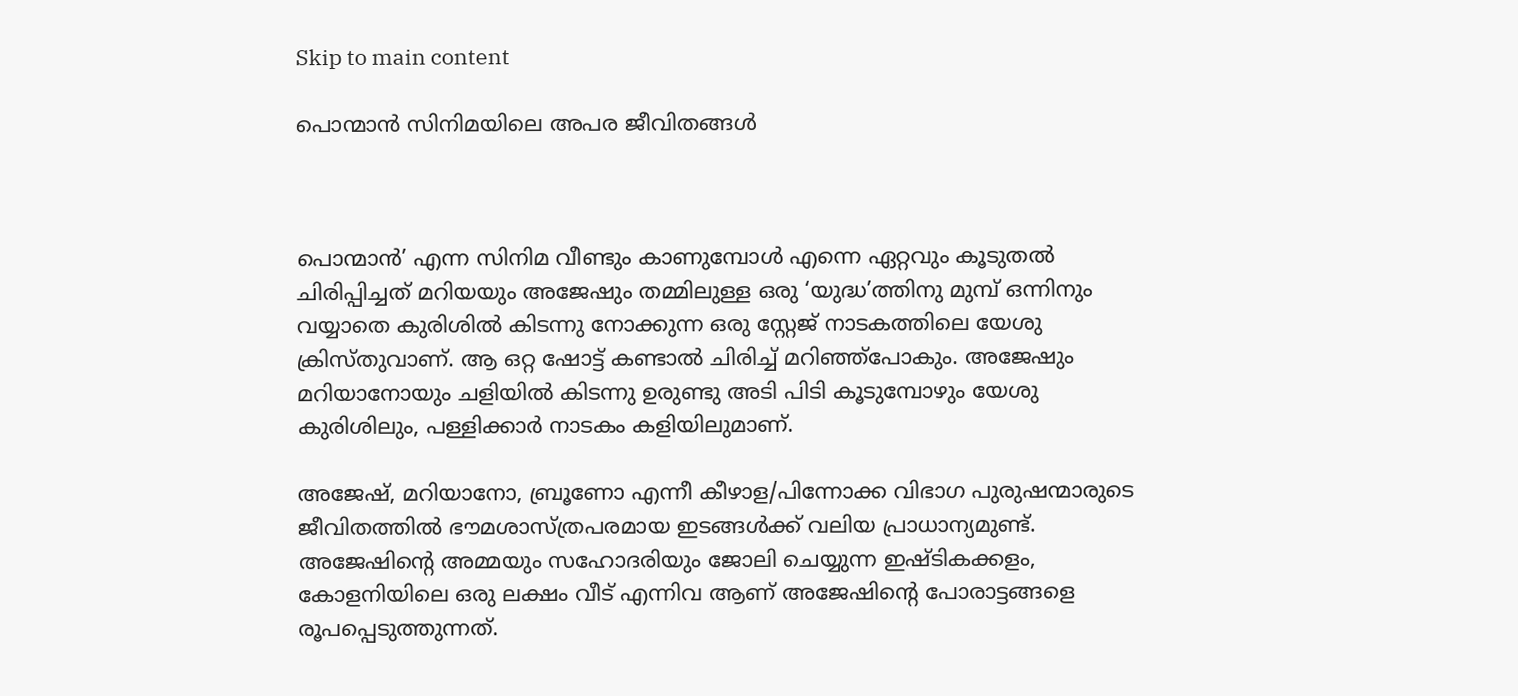Skip to main content

പൊന്മാന്‍ സിനിമയിലെ അപര ജീവിതങ്ങള്‍



പൊന്മാൻ’ എന്ന സിനിമ വീണ്ടും കാണുമ്പോൾ എന്നെ ഏറ്റവും കൂടുതൽ ചിരിപ്പിച്ചത് മറിയയും അജേഷും തമ്മിലുള്ള ഒരു ‘യുദ്ധ’ത്തിനു മുമ്പ് ഒന്നിനും വയ്യാതെ കുരിശിൽ കിടന്നു നോക്കുന്ന ഒരു സ്റ്റേജ് നാടകത്തിലെ യേശു ക്രിസ്തുവാണ്. ആ ഒറ്റ ഷോട്ട് കണ്ടാൽ ചിരിച്ച് മറിഞ്ഞ്പോകും. അജേഷും മറിയാനോയും ചളിയിൽ കിടന്നു ഉരുണ്ടു അടി പിടി കൂടുമ്പോഴും യേശു കുരിശിലും, പള്ളിക്കാർ നാടകം കളിയിലുമാണ്.

അജേഷ്, മറിയാനോ, ബ്രൂണോ എന്നീ കീഴാള/പിന്നോക്ക വിഭാഗ പുരുഷന്മാരുടെ ജീവിതത്തിൽ ഭൗമശാസ്ത്രപരമായ ഇടങ്ങൾക്ക് വലിയ പ്രാധാന്യമുണ്ട്. അജേഷിന്റെ അമ്മയും സഹോദരിയും ജോലി ചെയ്യുന്ന ഇഷ്ടികക്കളം, കോളനിയിലെ ഒരു ലക്ഷം വീട് എന്നിവ ആണ് അജേഷിന്റെ പോരാട്ടങ്ങളെ രൂപപ്പെടുത്തുന്നത്.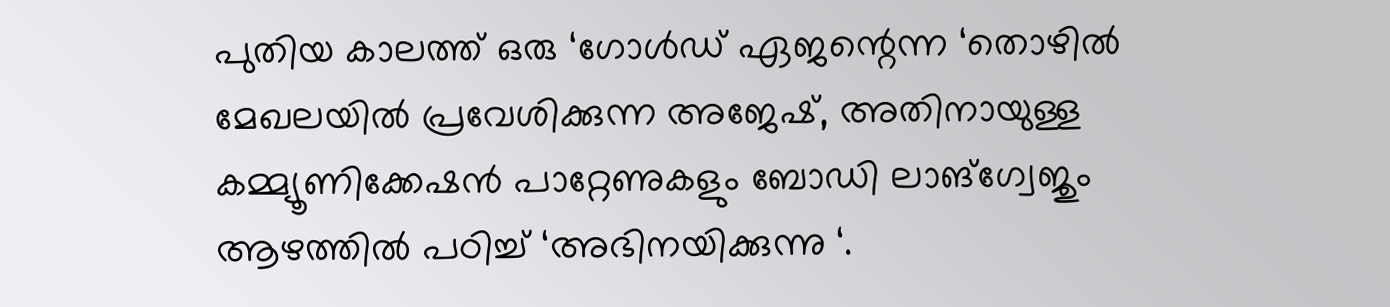പുതിയ കാലത്ത് ഒരു ‘ഗോൾഡ് ഏജന്റെന്ന ‘തൊഴിൽ മേഖലയിൽ പ്രവേശിക്കുന്ന അജേഷ്, അതിനായുള്ള കമ്മ്യൂണിക്കേഷൻ പാറ്റേണുകളും ബോഡി ലാങ്ഗ്വേജും ആഴത്തിൽ പഠിച്ച് ‘അഭിനയിക്കുന്നു ‘.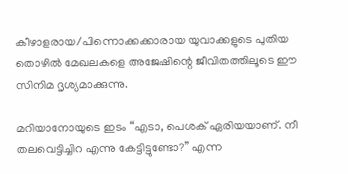കീഴാളരായ/പിന്നൊക്കക്കാരായ യുവാക്കളുടെ പുതിയ തൊഴിൽ മേഖലകളെ അജേഷിന്റെ ജീവിതത്തിലൂടെ ഈ സിനിമ ദൃശ്യമാക്കുന്നു.

മറിയാനോയുടെ ഇടം “എടാ, പെശക് ഏരിയയാണ്. നീ തലവെട്ടിച്ചിറ എന്നു കേട്ടിട്ടുണ്ടോ?” എന്ന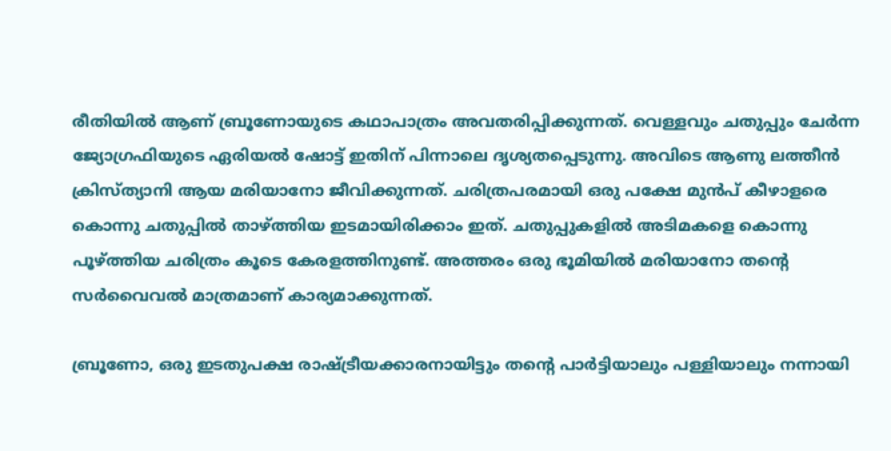രീതിയിൽ ആണ് ബ്രൂണോയുടെ കഥാപാത്രം അവതരിപ്പിക്കുന്നത്. വെള്ളവും ചതുപ്പും ചേർന്ന ജ്യോഗ്രഫിയുടെ ഏരിയൽ ഷോട്ട് ഇതിന് പിന്നാലെ ദൃശ്യതപ്പെടുന്നു. അവിടെ ആണു ലത്തീൻ ക്രിസ്ത്യാനി ആയ മരിയാനോ ജീവിക്കുന്നത്. ചരിത്രപരമായി ഒരു പക്ഷേ മുൻപ് കീഴാളരെ കൊന്നു ചതുപ്പിൽ താഴ്ത്തിയ ഇടമായിരിക്കാം ഇത്. ചതുപ്പുകളിൽ അടിമകളെ കൊന്നു പൂഴ്ത്തിയ ചരിത്രം കൂടെ കേരളത്തിനുണ്ട്. അത്തരം ഒരു ഭൂമിയിൽ മരിയാനോ തന്റെ സർവൈവൽ മാത്രമാണ് കാര്യമാക്കുന്നത്.

ബ്രൂണോ, ഒരു ഇടതുപക്ഷ രാഷ്ട്രീയക്കാരനായിട്ടും തന്റെ പാർട്ടിയാലും പള്ളിയാലും നന്നായി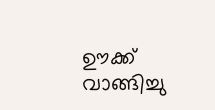ഊക്ക് വാങ്ങിച്ചു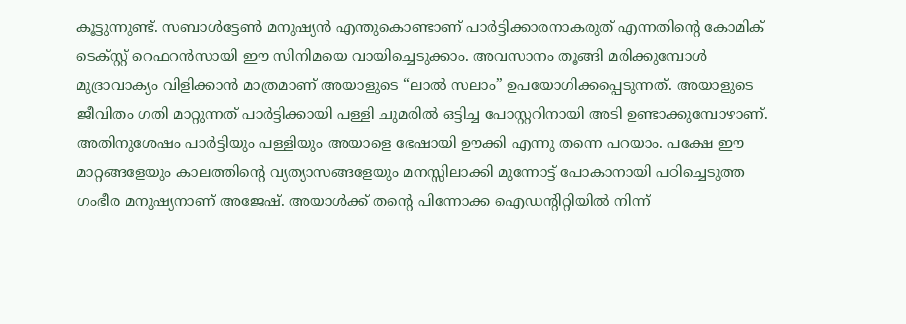കൂട്ടുന്നുണ്ട്. സബാൾട്ടേൺ മനുഷ്യൻ എന്തുകൊണ്ടാണ് പാർട്ടിക്കാരനാകരുത് എന്നതിന്റെ കോമിക് ടെക്സ്റ്റ് റെഫറൻസായി ഈ സിനിമയെ വായിച്ചെടുക്കാം. അവസാനം തൂങ്ങി മരിക്കുമ്പോൾ മുദ്രാവാക്യം വിളിക്കാൻ മാത്രമാണ് അയാളുടെ “ലാൽ സലാം” ഉപയോഗിക്കപ്പെടുന്നത്. അയാളുടെ ജീവിതം ഗതി മാറ്റുന്നത് പാർട്ടിക്കായി പള്ളി ചുമരിൽ ഒട്ടിച്ച പോസ്റ്ററിനായി അടി ഉണ്ടാക്കുമ്പോഴാണ്. അതിനുശേഷം പാർട്ടിയും പള്ളിയും അയാളെ ഭേഷായി ഊക്കി എന്നു തന്നെ പറയാം. പക്ഷേ ഈ മാറ്റങ്ങളേയും കാലത്തിന്റെ വ്യത്യാസങ്ങളേയും മനസ്സിലാക്കി മുന്നോട്ട് പോകാനായി പഠിച്ചെടുത്ത ഗംഭീര മനുഷ്യനാണ് അജേഷ്. അയാൾക്ക് തന്റെ പിന്നോക്ക ഐഡന്റിറ്റിയിൽ നിന്ന്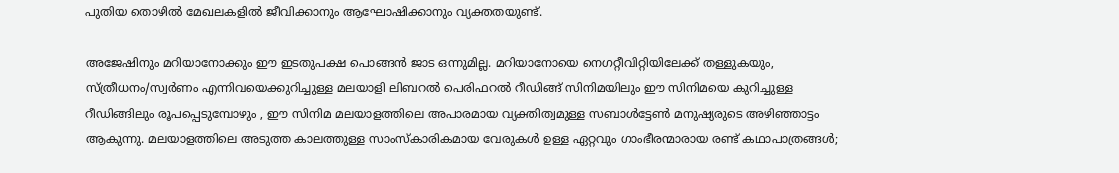പുതിയ തൊഴിൽ മേഖലകളിൽ ജീവിക്കാനും ആഘോഷിക്കാനും വ്യക്തതയുണ്ട്.

അജേഷിനും മറിയാനോക്കും ഈ ഇടതുപക്ഷ പൊങ്ങൻ ജാട ഒന്നുമില്ല. മറിയാനോയെ നെഗറ്റീവിറ്റിയിലേക്ക് തള്ളുകയും, സ്ത്രീധനം/സ്വർണം എന്നിവയെക്കുറിച്ചുള്ള മലയാളി ലിബറൽ പെരിഫറൽ റീഡിങ്ങ് സിനിമയിലും ഈ സിനിമയെ കുറിച്ചുള്ള റീഡിങ്ങിലും രൂപപ്പെടുമ്പോഴും , ഈ സിനിമ മലയാളത്തിലെ അപാരമായ വ്യക്തിത്വമുള്ള സബാൾട്ടേൺ മനുഷ്യരുടെ അഴിഞ്ഞാട്ടം ആകുന്നു. മലയാളത്തിലെ അടുത്ത കാലത്തുള്ള സാംസ്കാരികമായ വേരുകൾ ഉള്ള ഏറ്റവും ഗാംഭീരന്മാരായ രണ്ട് കഥാപാത്രങ്ങൾ;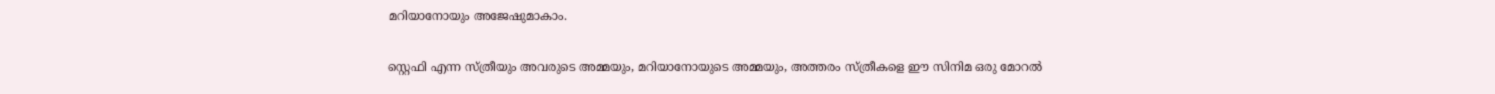മറിയാനോയും അജേഷുമാകാം.

സ്റ്റെഫി എന്ന സ്ത്രീയും അവരുടെ അമ്മയും, മറിയാനോയുടെ അമ്മയും, അത്തരം സ്ത്രീകളെ ഈ സിനിമ ഒരു മോറൽ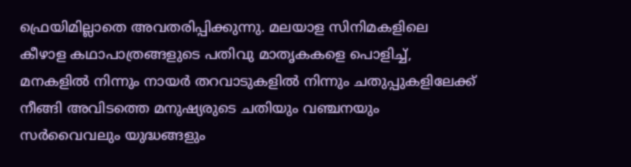ഫ്രെയിമില്ലാതെ അവതരിപ്പിക്കുന്നു. മലയാള സിനിമകളിലെ കീഴാള കഥാപാത്രങ്ങളുടെ പതിവു മാതൃകകളെ പൊളിച്ച്, മനകളിൽ നിന്നും നായർ തറവാടുകളിൽ നിന്നും ചതുപ്പുകളിലേക്ക് നീങ്ങി അവിടത്തെ മനുഷ്യരുടെ ചതിയും വഞ്ചനയും സർവൈവലും യുദ്ധങ്ങളും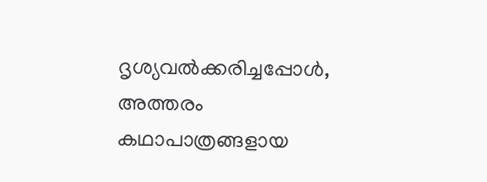ദൃശ്യവൽക്കരിച്ചപ്പോൾ, അത്തരം കഥാപാത്രങ്ങളായ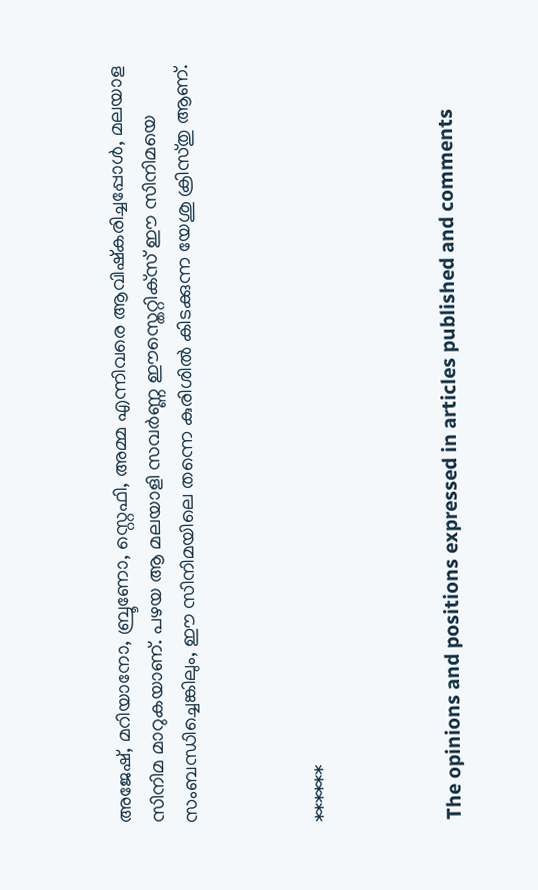അജേഷ്, മറിയാനോ, ബ്രൂണോ, സ്റ്റെഫി, അമ്മ എന്നിവരെ ആവിഷ്കരിച്ചപ്പോൾ, മലയാള സിനിമ മാറുകയാണ്. പഴയ ആ മലയാളി സവർണ്ണ ഈസ്തെറ്റിക്‌സ് ഈ സിനിമയെ സംബന്ധിച്ചെങ്കിലും, ഈ സിനിമയിലെ തന്നെ കുരിശിൽ കിടക്കുന്ന യേശു ക്രിസ്തു ആണ്.



******



The opinions and positions expressed in articles published and comments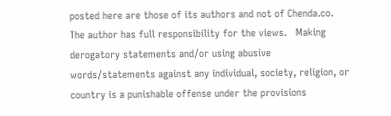posted here are those of its authors and not of Chenda.co.    The author has full responsibility for the views.   Making derogatory statements and/or using abusive words/statements against any individual, society, religion, or country is a punishable offense under the provisions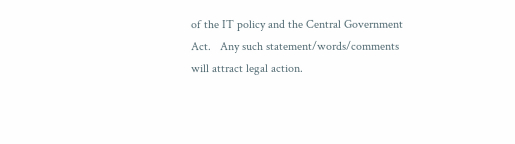of the IT policy and the Central Government Act.   Any such statement/words/comments will attract legal action.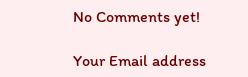No Comments yet!

Your Email address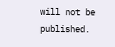will not be published.